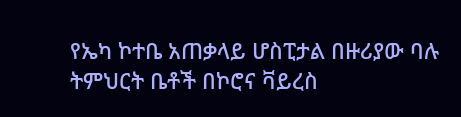የኤካ ኮተቤ አጠቃላይ ሆስፒታል በዙሪያው ባሉ ትምህርት ቤቶች በኮሮና ቫይረስ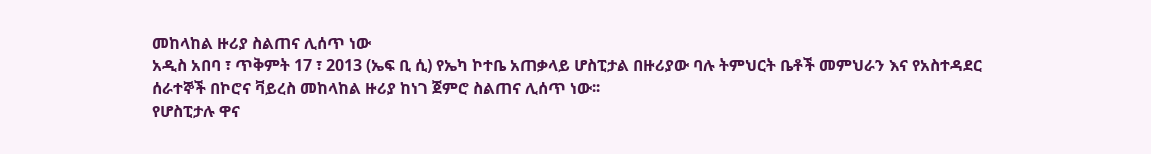መከላከል ዙሪያ ስልጠና ሊሰጥ ነው
አዲስ አበባ ፣ ጥቅምት 17 ፣ 2013 (ኤፍ ቢ ሲ) የኤካ ኮተቤ አጠቃላይ ሆስፒታል በዙሪያው ባሉ ትምህርት ቤቶች መምህራን እና የአስተዳደር ሰራተኞች በኮሮና ቫይረስ መከላከል ዙሪያ ከነገ ጀምሮ ስልጠና ሊሰጥ ነው፡፡
የሆስፒታሉ ዋና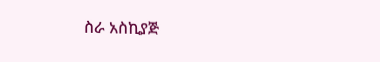ስራ አስኪያጅ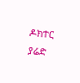ዶክተር ያሬድ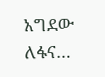አግደው ለፋና…